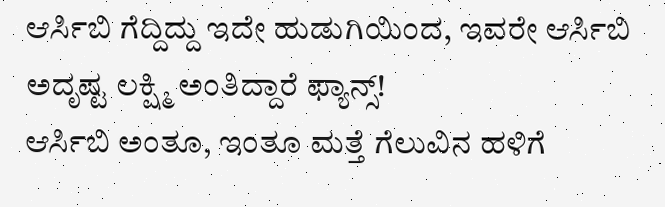ಆರ್ಸಿಬಿ ಗೆದ್ದಿದ್ದು ಇದೇ ಹುಡುಗಿಯಿಂದ, ಇವರೇ ಆರ್ಸಿಬಿ ಅದೃಷ್ಟ ಲಕ್ಷ್ಮಿ ಅಂತಿದ್ದಾರೆ ಫ್ಯಾನ್ಸ್!
ಆರ್ಸಿಬಿ ಅಂತೂ, ಇಂತೂ ಮತ್ತೆ ಗೆಲುವಿನ ಹಳಿಗೆ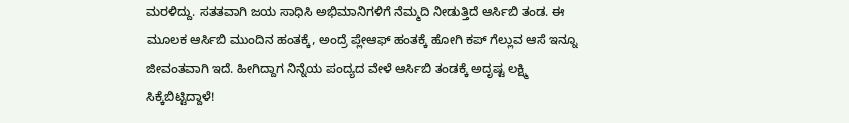ಮರಳಿದ್ದು. ಸತತವಾಗಿ ಜಯ ಸಾಧಿಸಿ ಅಭಿಮಾನಿಗಳಿಗೆ ನೆಮ್ಮದಿ ನೀಡುತ್ತಿದೆ ಆರ್ಸಿಬಿ ತಂಡ. ಈ ಮೂಲಕ ಆರ್ಸಿಬಿ ಮುಂದಿನ ಹಂತಕ್ಕೆ, ಅಂದ್ರೆ ಪ್ಲೇಆಫ್ ಹಂತಕ್ಕೆ ಹೋಗಿ ಕಪ್ ಗೆಲ್ಲುವ ಆಸೆ ಇನ್ನೂ ಜೀವಂತವಾಗಿ ಇದೆ. ಹೀಗಿದ್ದಾಗ ನಿನ್ನೆಯ ಪಂದ್ಯದ ವೇಳೆ ಆರ್ಸಿಬಿ ತಂಡಕ್ಕೆ ಅದೃಷ್ಟ ಲಕ್ಷ್ಮಿ ಸಿಕ್ಕೆಬಿಟ್ಟಿದ್ದಾಳೆ!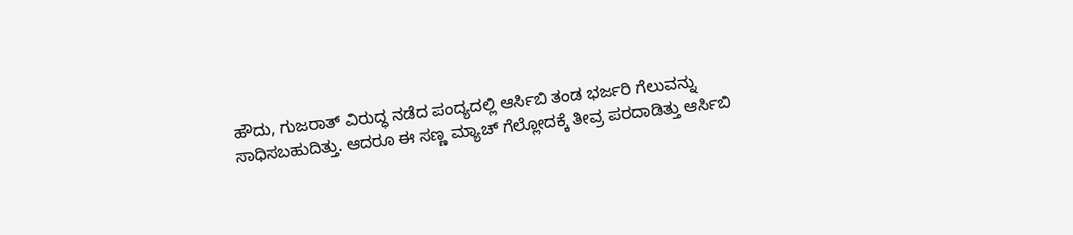ಹೌದು, ಗುಜರಾತ್ ವಿರುದ್ಧ ನಡೆದ ಪಂದ್ಯದಲ್ಲಿ ಆರ್ಸಿಬಿ ತಂಡ ಭರ್ಜರಿ ಗೆಲುವನ್ನು ಸಾಧಿಸಬಹುದಿತ್ತು. ಆದರೂ ಈ ಸಣ್ಣ ಮ್ಯಾಚ್ ಗೆಲ್ಲೋದಕ್ಕೆ ತೀವ್ರ ಪರದಾಡಿತ್ತು ಆರ್ಸಿಬಿ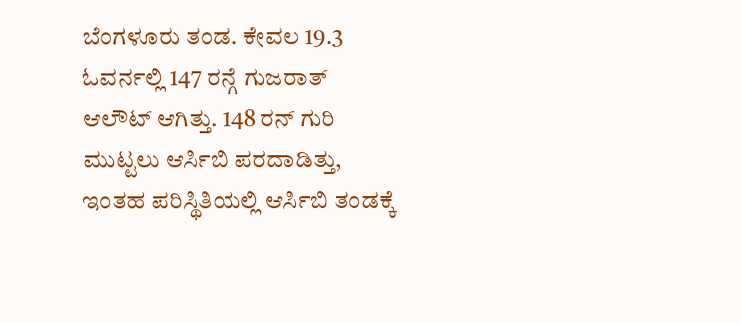ಬೆಂಗಳೂರು ತಂಡ. ಕೇವಲ 19.3 ಓವರ್ನಲ್ಲಿ 147 ರನ್ಗೆ ಗುಜರಾತ್ ಆಲೌಟ್ ಆಗಿತ್ತು. 148 ರನ್ ಗುರಿ ಮುಟ್ಟಲು ಆರ್ಸಿಬಿ ಪರದಾಡಿತ್ತು, ಇಂತಹ ಪರಿಸ್ಥಿತಿಯಲ್ಲಿ ಆರ್ಸಿಬಿ ತಂಡಕ್ಕೆ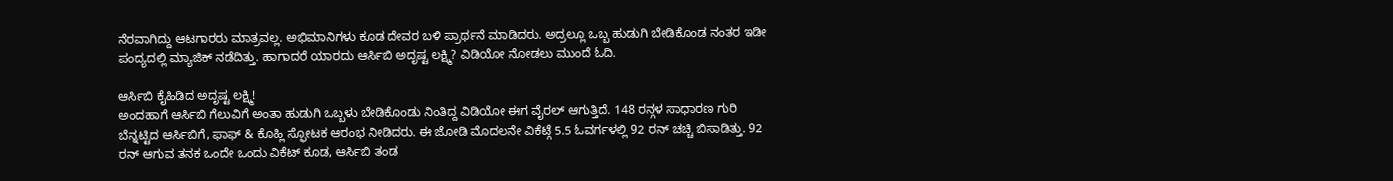ನೆರವಾಗಿದ್ದು ಆಟಗಾರರು ಮಾತ್ರವಲ್ಲ. ಅಭಿಮಾನಿಗಳು ಕೂಡ ದೇವರ ಬಳಿ ಪ್ರಾರ್ಥನೆ ಮಾಡಿದರು. ಅದ್ರಲ್ಲೂ ಒಬ್ಬ ಹುಡುಗಿ ಬೇಡಿಕೊಂಡ ನಂತರ ಇಡೀ ಪಂದ್ಯದಲ್ಲಿ ಮ್ಯಾಜಿಕ್ ನಡೆದಿತ್ತು. ಹಾಗಾದರೆ ಯಾರದು ಆರ್ಸಿಬಿ ಅದೃಷ್ಟ ಲಕ್ಷ್ಮಿ? ವಿಡಿಯೋ ನೋಡಲು ಮುಂದೆ ಓದಿ.

ಆರ್ಸಿಬಿ ಕೈಹಿಡಿದ ಅದೃಷ್ಟ ಲಕ್ಷ್ಮಿ!
ಅಂದಹಾಗೆ ಆರ್ಸಿಬಿ ಗೆಲುವಿಗೆ ಅಂತಾ ಹುಡುಗಿ ಒಬ್ಬಳು ಬೇಡಿಕೊಂಡು ನಿಂತಿದ್ದ ವಿಡಿಯೋ ಈಗ ವೈರಲ್ ಆಗುತ್ತಿದೆ. 148 ರನ್ಗಳ ಸಾಧಾರಣ ಗುರಿ ಬೆನ್ನಟ್ಟಿದ ಆರ್ಸಿಬಿಗೆ, ಫಾಫ್ & ಕೊಹ್ಲಿ ಸ್ಫೋಟಕ ಆರಂಭ ನೀಡಿದರು. ಈ ಜೋಡಿ ಮೊದಲನೇ ವಿಕೆಟ್ಗೆ 5.5 ಓವರ್ಗಳಲ್ಲಿ 92 ರನ್ ಚಚ್ಚಿ ಬಿಸಾಡಿತ್ತು. 92 ರನ್ ಆಗುವ ತನಕ ಒಂದೇ ಒಂದು ವಿಕೆಟ್ ಕೂಡ, ಆರ್ಸಿಬಿ ತಂಡ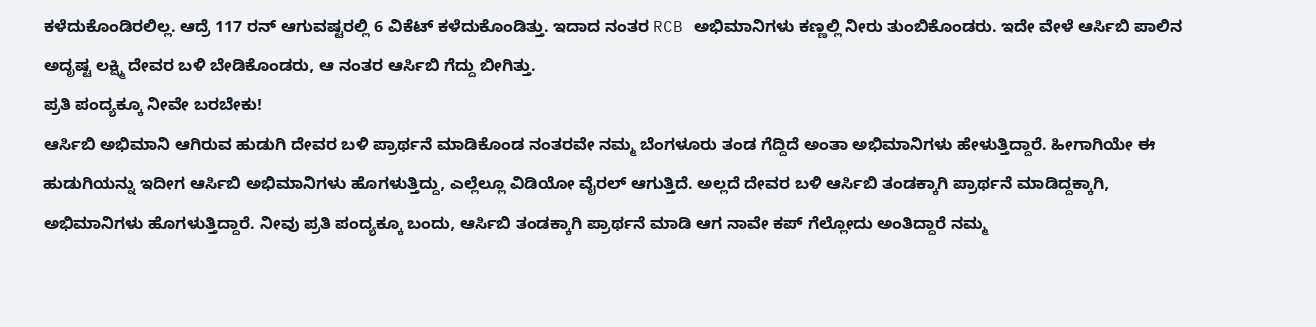ಕಳೆದುಕೊಂಡಿರಲಿಲ್ಲ. ಆದ್ರೆ 117 ರನ್ ಆಗುವಷ್ಟರಲ್ಲಿ 6 ವಿಕೆಟ್ ಕಳೆದುಕೊಂಡಿತ್ತು. ಇದಾದ ನಂತರ RCB ಅಭಿಮಾನಿಗಳು ಕಣ್ಣಲ್ಲಿ ನೀರು ತುಂಬಿಕೊಂಡರು. ಇದೇ ವೇಳೆ ಆರ್ಸಿಬಿ ಪಾಲಿನ ಅದೃಷ್ಟ ಲಕ್ಷ್ಮಿ ದೇವರ ಬಳಿ ಬೇಡಿಕೊಂಡರು, ಆ ನಂತರ ಆರ್ಸಿಬಿ ಗೆದ್ದು ಬೀಗಿತ್ತು.
ಪ್ರತಿ ಪಂದ್ಯಕ್ಕೂ ನೀವೇ ಬರಬೇಕು!
ಆರ್ಸಿಬಿ ಅಭಿಮಾನಿ ಆಗಿರುವ ಹುಡುಗಿ ದೇವರ ಬಳಿ ಪ್ರಾರ್ಥನೆ ಮಾಡಿಕೊಂಡ ನಂತರವೇ ನಮ್ಮ ಬೆಂಗಳೂರು ತಂಡ ಗೆದ್ದಿದೆ ಅಂತಾ ಅಭಿಮಾನಿಗಳು ಹೇಳುತ್ತಿದ್ದಾರೆ. ಹೀಗಾಗಿಯೇ ಈ ಹುಡುಗಿಯನ್ನು ಇದೀಗ ಆರ್ಸಿಬಿ ಅಭಿಮಾನಿಗಳು ಹೊಗಳುತ್ತಿದ್ದು, ಎಲ್ಲೆಲ್ಲೂ ವಿಡಿಯೋ ವೈರಲ್ ಆಗುತ್ತಿದೆ. ಅಲ್ಲದೆ ದೇವರ ಬಳಿ ಆರ್ಸಿಬಿ ತಂಡಕ್ಕಾಗಿ ಪ್ರಾರ್ಥನೆ ಮಾಡಿದ್ದಕ್ಕಾಗಿ, ಅಭಿಮಾನಿಗಳು ಹೊಗಳುತ್ತಿದ್ದಾರೆ. ನೀವು ಪ್ರತಿ ಪಂದ್ಯಕ್ಕೂ ಬಂದು, ಆರ್ಸಿಬಿ ತಂಡಕ್ಕಾಗಿ ಪ್ರಾರ್ಥನೆ ಮಾಡಿ ಆಗ ನಾವೇ ಕಪ್ ಗೆಲ್ಲೋದು ಅಂತಿದ್ದಾರೆ ನಮ್ಮ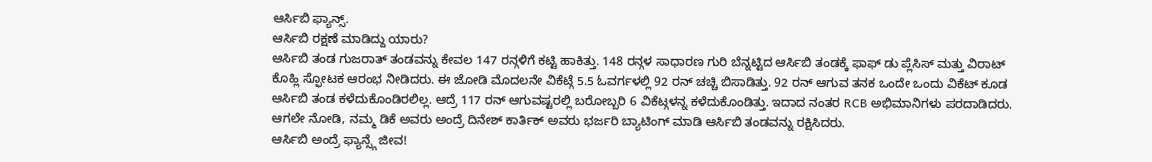ಆರ್ಸಿಬಿ ಫ್ಯಾನ್ಸ್.
ಆರ್ಸಿಬಿ ರಕ್ಷಣೆ ಮಾಡಿದ್ದು ಯಾರು?
ಆರ್ಸಿಬಿ ತಂಡ ಗುಜರಾತ್ ತಂಡವನ್ನು ಕೇವಲ 147 ರನ್ಗಳಿಗೆ ಕಟ್ಟಿ ಹಾಕಿತ್ತು. 148 ರನ್ಗಳ ಸಾಧಾರಣ ಗುರಿ ಬೆನ್ನಟ್ಟಿದ ಆರ್ಸಿಬಿ ತಂಡಕ್ಕೆ ಫಾಫ್ ಡು ಪ್ಲೆಸಿಸ್ ಮತ್ತು ವಿರಾಟ್ ಕೊಹ್ಲಿ ಸ್ಫೋಟಕ ಆರಂಭ ನೀಡಿದರು. ಈ ಜೋಡಿ ಮೊದಲನೇ ವಿಕೆಟ್ಗೆ 5.5 ಓವರ್ಗಳಲ್ಲಿ 92 ರನ್ ಚಚ್ಚಿ ಬಿಸಾಡಿತ್ತು. 92 ರನ್ ಆಗುವ ತನಕ ಒಂದೇ ಒಂದು ವಿಕೆಟ್ ಕೂಡ ಆರ್ಸಿಬಿ ತಂಡ ಕಳೆದುಕೊಂಡಿರಲಿಲ್ಲ. ಆದ್ರೆ 117 ರನ್ ಆಗುವಷ್ಟರಲ್ಲಿ ಬರೋಬ್ಬರಿ 6 ವಿಕೆಟ್ಗಳನ್ನ ಕಳೆದುಕೊಂಡಿತ್ತು. ಇದಾದ ನಂತರ RCB ಅಭಿಮಾನಿಗಳು ಪರದಾಡಿದರು. ಆಗಲೇ ನೋಡಿ, ನಮ್ಮ ಡಿಕೆ ಅವರು ಅಂದ್ರೆ ದಿನೇಶ್ ಕಾರ್ತಿಕ್ ಅವರು ಭರ್ಜರಿ ಬ್ಯಾಟಿಂಗ್ ಮಾಡಿ ಆರ್ಸಿಬಿ ತಂಡವನ್ನು ರಕ್ಷಿಸಿದರು.
ಆರ್ಸಿಬಿ ಅಂದ್ರೆ ಫ್ಯಾನ್ಸ್ಗೆ ಜೀವ!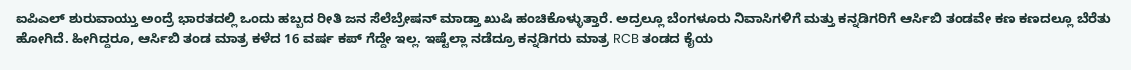ಐಪಿಎಲ್ ಶುರುವಾಯ್ತು ಅಂದ್ರೆ ಭಾರತದಲ್ಲಿ ಒಂದು ಹಬ್ಬದ ರೀತಿ ಜನ ಸೆಲೆಬ್ರೇಷನ್ ಮಾಡ್ತಾ ಖುಷಿ ಹಂಚಿಕೊಳ್ಳುತ್ತಾರೆ. ಅದ್ರಲ್ಲೂ ಬೆಂಗಳೂರು ನಿವಾಸಿಗಳಿಗೆ ಮತ್ತು ಕನ್ನಡಿಗರಿಗೆ ಆರ್ಸಿಬಿ ತಂಡವೇ ಕಣ ಕಣದಲ್ಲೂ ಬೆರೆತು ಹೋಗಿದೆ. ಹೀಗಿದ್ದರೂ, ಆರ್ಸಿಬಿ ತಂಡ ಮಾತ್ರ ಕಳೆದ 16 ವರ್ಷ ಕಪ್ ಗೆದ್ದೇ ಇಲ್ಲ. ಇಷ್ಟೆಲ್ಲಾ ನಡೆದ್ರೂ ಕನ್ನಡಿಗರು ಮಾತ್ರ RCB ತಂಡದ ಕೈಯ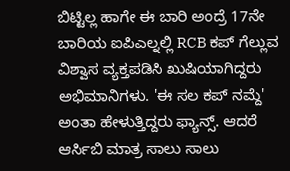ಬಿಟ್ಟಿಲ್ಲ ಹಾಗೇ ಈ ಬಾರಿ ಅಂದ್ರೆ 17ನೇ ಬಾರಿಯ ಐಪಿಎಲ್ನಲ್ಲಿ RCB ಕಪ್ ಗೆಲ್ಲುವ ವಿಶ್ವಾಸ ವ್ಯಕ್ತಪಡಿಸಿ ಖುಷಿಯಾಗಿದ್ದರು ಅಭಿಮಾನಿಗಳು. 'ಈ ಸಲ ಕಪ್ ನಮ್ದೆ' ಅಂತಾ ಹೇಳುತ್ತಿದ್ದರು ಫ್ಯಾನ್ಸ್. ಆದರೆ ಆರ್ಸಿಬಿ ಮಾತ್ರ ಸಾಲು ಸಾಲು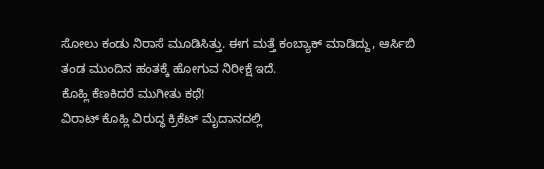ಸೋಲು ಕಂಡು ನಿರಾಸೆ ಮೂಡಿಸಿತ್ತು. ಈಗ ಮತ್ತೆ ಕಂಬ್ಯಾಕ್ ಮಾಡಿದ್ದು, ಆರ್ಸಿಬಿ ತಂಡ ಮುಂದಿನ ಹಂತಕ್ಕೆ ಹೋಗುವ ನಿರೀಕ್ಷೆ ಇದೆ.
ಕೊಹ್ಲಿ ಕೆಣಕಿದರೆ ಮುಗೀತು ಕಥೆ!
ವಿರಾಟ್ ಕೊಹ್ಲಿ ವಿರುದ್ಧ ಕ್ರಿಕೆಟ್ ಮೈದಾನದಲ್ಲಿ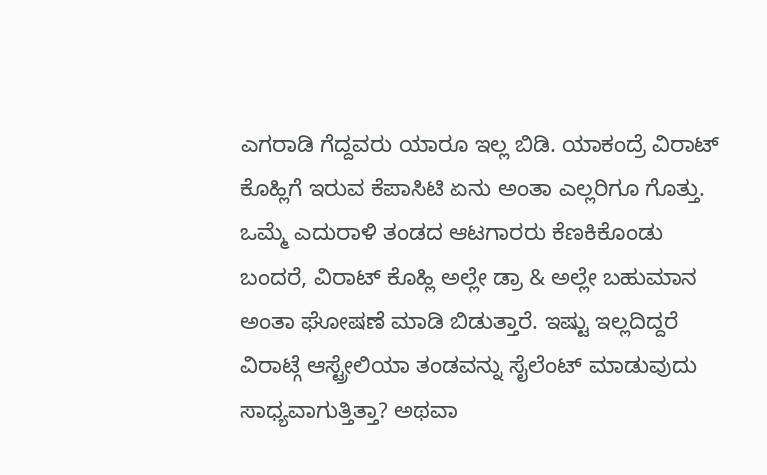ಎಗರಾಡಿ ಗೆದ್ದವರು ಯಾರೂ ಇಲ್ಲ ಬಿಡಿ. ಯಾಕಂದ್ರೆ ವಿರಾಟ್ ಕೊಹ್ಲಿಗೆ ಇರುವ ಕೆಪಾಸಿಟಿ ಏನು ಅಂತಾ ಎಲ್ಲರಿಗೂ ಗೊತ್ತು. ಒಮ್ಮೆ ಎದುರಾಳಿ ತಂಡದ ಆಟಗಾರರು ಕೆಣಕಿಕೊಂಡು ಬಂದರೆ, ವಿರಾಟ್ ಕೊಹ್ಲಿ ಅಲ್ಲೇ ಡ್ರಾ & ಅಲ್ಲೇ ಬಹುಮಾನ ಅಂತಾ ಘೋಷಣೆ ಮಾಡಿ ಬಿಡುತ್ತಾರೆ. ಇಷ್ಟು ಇಲ್ಲದಿದ್ದರೆ ವಿರಾಟ್ಗೆ ಆಸ್ಟ್ರೇಲಿಯಾ ತಂಡವನ್ನು ಸೈಲೆಂಟ್ ಮಾಡುವುದು ಸಾಧ್ಯವಾಗುತ್ತಿತ್ತಾ? ಅಥವಾ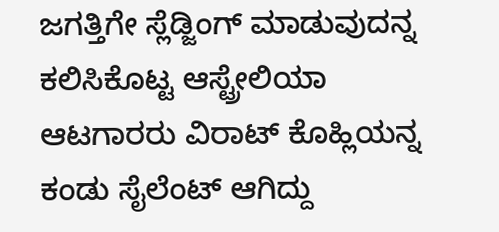ಜಗತ್ತಿಗೇ ಸ್ಲೆಡ್ಜಿಂಗ್ ಮಾಡುವುದನ್ನ ಕಲಿಸಿಕೊಟ್ಟ ಆಸ್ಟ್ರೇಲಿಯಾ ಆಟಗಾರರು ವಿರಾಟ್ ಕೊಹ್ಲಿಯನ್ನ ಕಂಡು ಸೈಲೆಂಟ್ ಆಗಿದ್ದು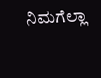ನಿಮಗೆಲ್ಲಾ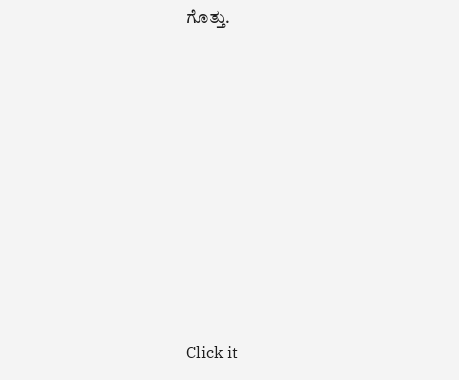ಗೊತ್ತು.












Click it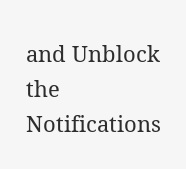and Unblock the Notifications